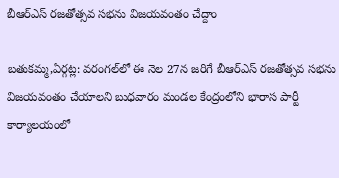బీఆర్‌ఎస్‌ రజతోత్సవ సభను విజయవంతం చేద్దాం

బతుకమ్మ,ఏర్గట్ల: వరంగల్‌లో ఈ నెల 27న జరిగే బీఆర్‌ఎస్‌ రజతోత్సవ సభను విజయవంతం చేయాలని బుధవారం మండల కేంద్రంలోని భారాస పార్టీ కార్యాలయంలో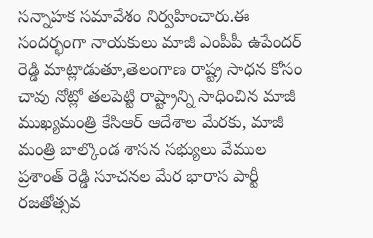సన్నాహక సమావేశం నిర్వహించారు.ఈ సందర్భంగా నాయకులు మాజీ ఎంపీపీ ఉపేందర్ రెడ్డి మాట్లాడుతూ,తెలంగాణ రాష్ట్ర సాధన కోసం చావు నోట్లో తలపెట్టి రాష్ట్రాన్ని సాధించిన మాజీ ముఖ్యమంత్రి కేసిఆర్ ఆదేశాల మేరకు, మాజీ మంత్రి బాల్కొండ శాసన సభ్యులు వేముల ప్రశాంత్ రెడ్డి సూచనల మేర భారాస పార్టీ రజతోత్సవ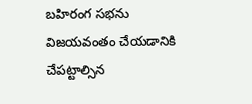బహిరంగ సభను విజయవంతం చేయడానికి చేపట్టాల్సిన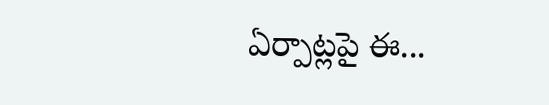ఏర్పాట్లపై ఈ...